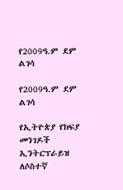የ2009ዓ.ም ደም ልገሳ

የ2009ዓ.ም ደም ልገሳ

የኢትዮጵያ የክፍያ መንገዶች ኢንትርፕራይዝ  ለሶስተኛ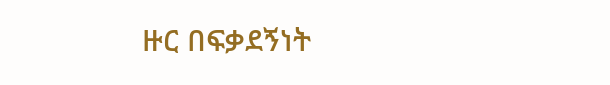ዙር በፍቃደኝነት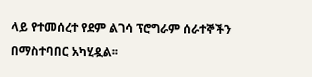ላይ የተመሰረተ የደም ልገሳ ፕሮግራም ሰራተኞችን በማስተባበር አካሂዷል፡፡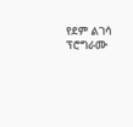የደም ልገሳ ፕሮግራሙ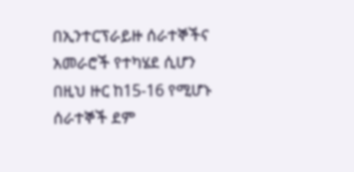በኢንተርፕራይዙ ሰራተኞችና አመራሮች የተካሄደ ሲሆን በዚህ ዙር ከ15-16 የሚሆኑ ሰራተኞች ደም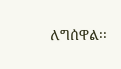ለግሰዋል፡፡